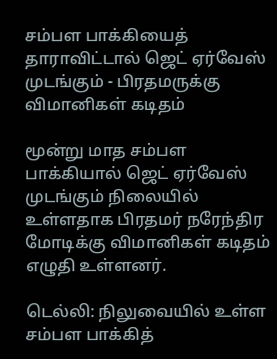சம்பள பாக்கியைத் தாராவிட்டால் ஜெட் ஏர்வேஸ் முடங்கும் - பிரதமருக்கு விமானிகள் கடிதம்

மூன்று மாத சம்பள பாக்கியால் ஜெட் ஏர்வேஸ் முடங்கும் நிலையில் உள்ளதாக பிரதமர் நரேந்திர மோடிக்கு விமானிகள் கடிதம் எழுதி உள்ளனர்.

டெல்லி: நிலுவையில் உள்ள சம்பள பாக்கித்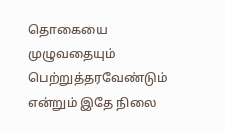தொகையை முழுவதையும் பெற்றுத்தரவேண்டும் என்றும் இதே நிலை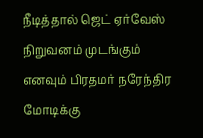நீடித்தால் ஜெட் ஏர்வேஸ் நிறுவனம் முடங்கும் எனவும் பிரதமர் நரேந்திர மோடிக்கு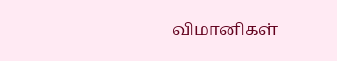விமானிகள்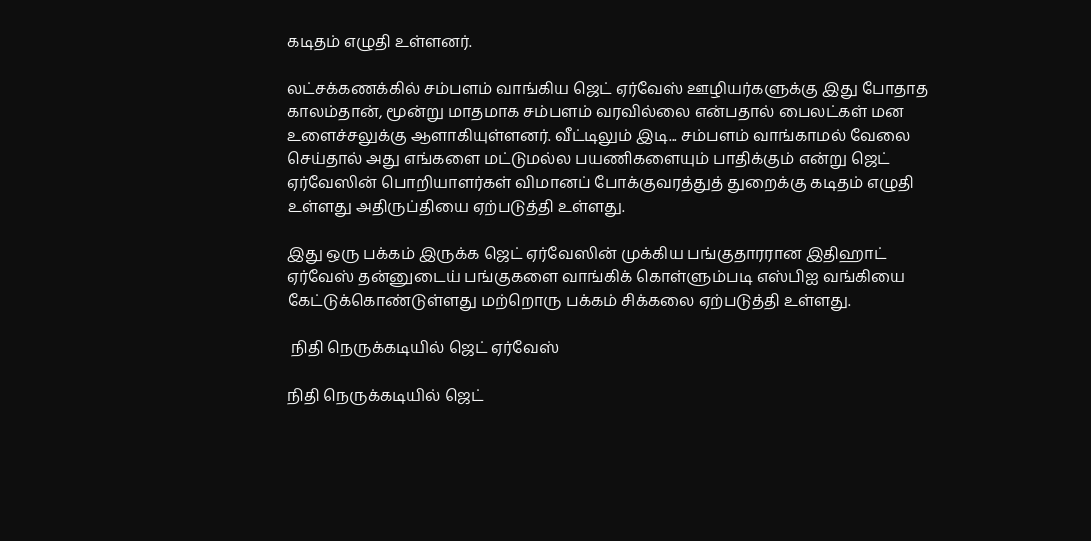கடிதம் எழுதி உள்ளனர்.

லட்சக்கணக்கில் சம்பளம் வாங்கிய ஜெட் ஏர்வேஸ் ஊழியர்களுக்கு இது போதாத காலம்தான், மூன்று மாதமாக சம்பளம் வரவில்லை என்பதால் பைலட்கள் மன உளைச்சலுக்கு ஆளாகியுள்ளனர். வீட்டிலும் இடி... சம்பளம் வாங்காமல் வேலை செய்தால் அது எங்களை மட்டுமல்ல பயணிகளையும் பாதிக்கும் என்று ஜெட் ஏர்வேஸின் பொறியாளர்கள் விமானப் போக்குவரத்துத் துறைக்கு கடிதம் எழுதி உள்ளது அதிருப்தியை ஏற்படுத்தி உள்ளது.

இது ஒரு பக்கம் இருக்க ஜெட் ஏர்வேஸின் முக்கிய பங்குதாரரான இதிஹாட் ஏர்வேஸ் தன்னுடைய் பங்குகளை வாங்கிக் கொள்ளும்படி எஸ்பிஐ வங்கியை கேட்டுக்கொண்டுள்ளது மற்றொரு பக்கம் சிக்கலை ஏற்படுத்தி உள்ளது.

 நிதி நெருக்கடியில் ஜெட் ஏர்வேஸ்

நிதி நெருக்கடியில் ஜெட்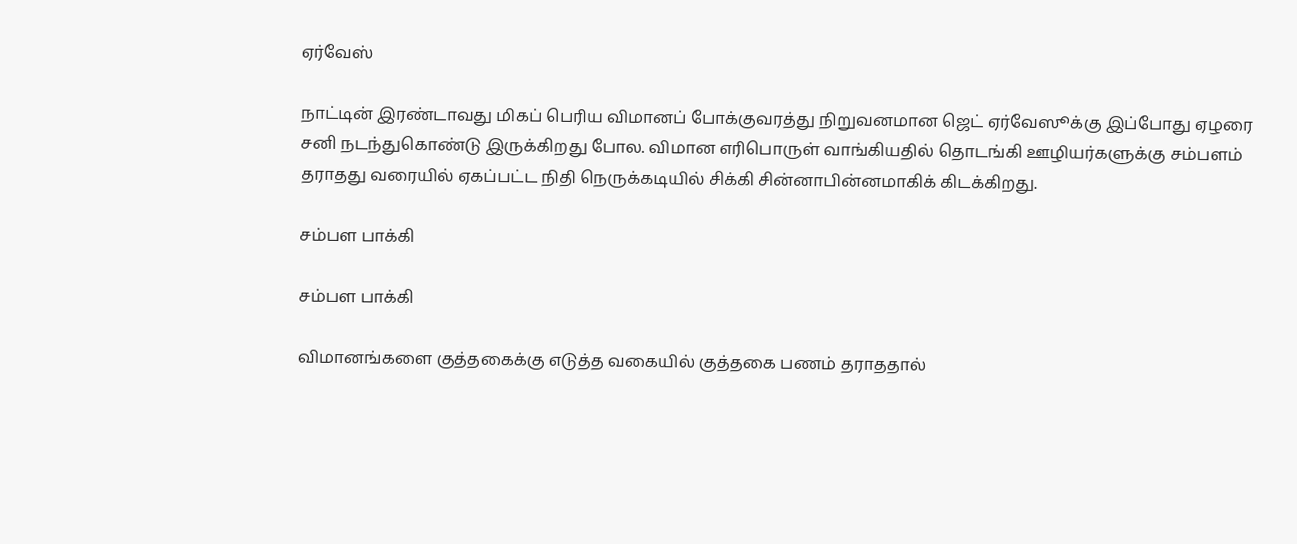ஏர்வேஸ்

நாட்டின் இரண்டாவது மிகப் பெரிய விமானப் போக்குவரத்து நிறுவனமான ஜெட் ஏர்வேஸூக்கு இப்போது ஏழரை சனி நடந்துகொண்டு இருக்கிறது போல. விமான எரிபொருள் வாங்கியதில் தொடங்கி ஊழியர்களுக்கு சம்பளம் தராதது வரையில் ஏகப்பட்ட நிதி நெருக்கடியில் சிக்கி சின்னாபின்னமாகிக் கிடக்கிறது.

சம்பள பாக்கி

சம்பள பாக்கி

விமானங்களை குத்தகைக்கு எடுத்த வகையில் குத்தகை பணம் தராததால்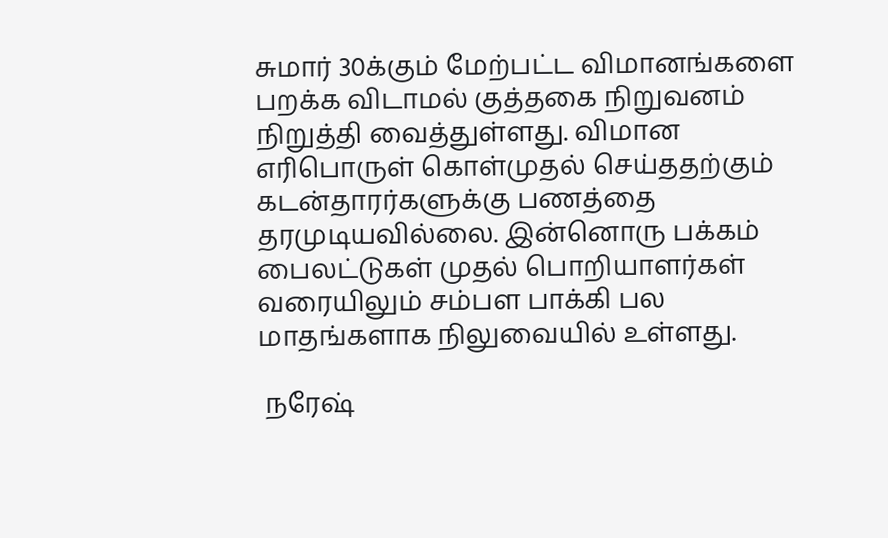சுமார் 30க்கும் மேற்பட்ட விமானங்களை பறக்க விடாமல் குத்தகை நிறுவனம் நிறுத்தி வைத்துள்ளது. விமான எரிபொருள் கொள்முதல் செய்ததற்கும் கடன்தாரர்களுக்கு பணத்தை தரமுடியவில்லை. இன்னொரு பக்கம் பைலட்டுகள் முதல் பொறியாளர்கள் வரையிலும் சம்பள பாக்கி பல மாதங்களாக நிலுவையில் உள்ளது.

 நரேஷ்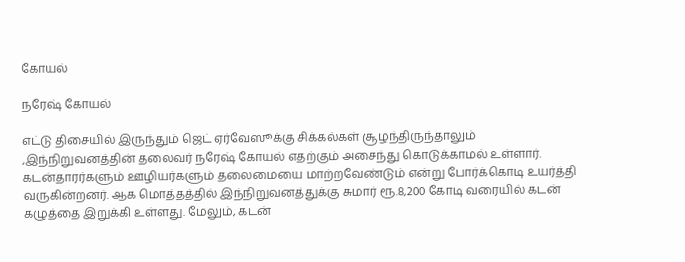கோயல்

நரேஷ் கோயல்

எட்டு திசையில் இருந்தும் ஜெட் ஏர்வேஸூக்கு சிக்கல்கள் சூழந்திருந்தாலும் ,இந்நிறுவனத்தின் தலைவர் நரேஷ் கோயல் எதற்கும் அசைந்து கொடுக்காமல் உள்ளார். கடன்தாரர்களும் ஊழியர்களும் தலைமையை மாற்றவேண்டும் என்று போர்க்கொடி உயர்த்தி வருகின்றனர். ஆக மொத்தத்தில் இந்நிறுவனத்துக்கு சுமார் ரூ.8,200 கோடி வரையில் கடன் கழுத்தை இறுக்கி உள்ளது. மேலும், கடன்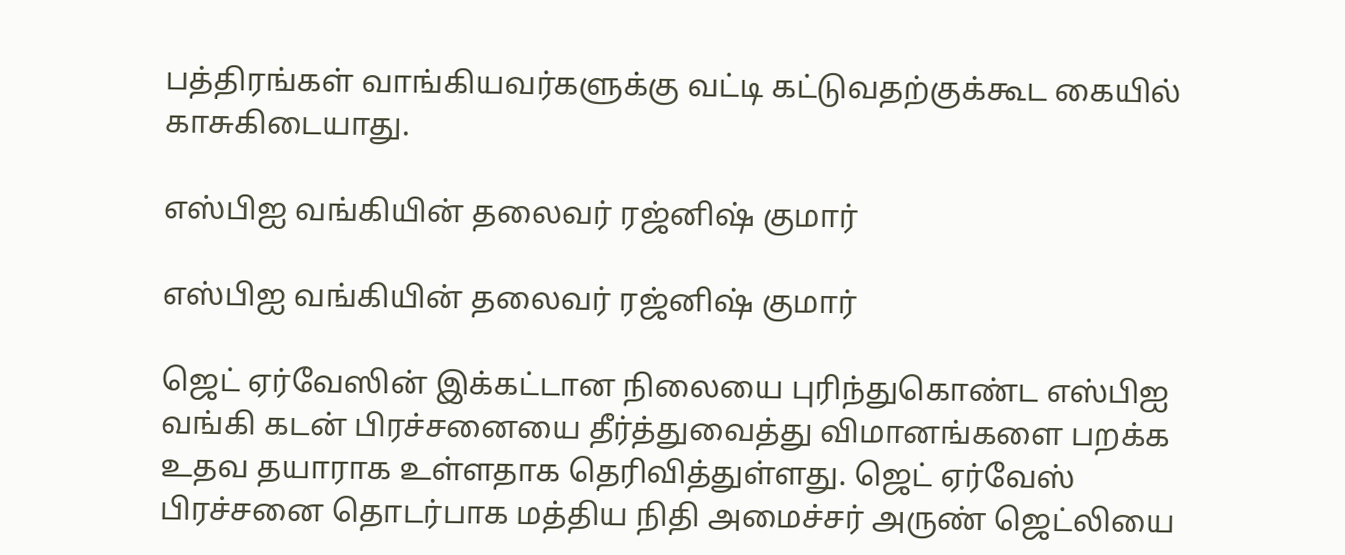பத்திரங்கள் வாங்கியவர்களுக்கு வட்டி கட்டுவதற்குக்கூட கையில் காசுகிடையாது.

எஸ்பிஐ வங்கியின் தலைவர் ரஜ்னிஷ் குமார்

எஸ்பிஐ வங்கியின் தலைவர் ரஜ்னிஷ் குமார்

ஜெட் ஏர்வேஸின் இக்கட்டான நிலையை புரிந்துகொண்ட எஸ்பிஐ வங்கி கடன் பிரச்சனையை தீர்த்துவைத்து விமானங்களை பறக்க உதவ தயாராக உள்ளதாக தெரிவித்துள்ளது. ஜெட் ஏர்வேஸ் பிரச்சனை தொடர்பாக மத்திய நிதி அமைச்சர் அருண் ஜெட்லியை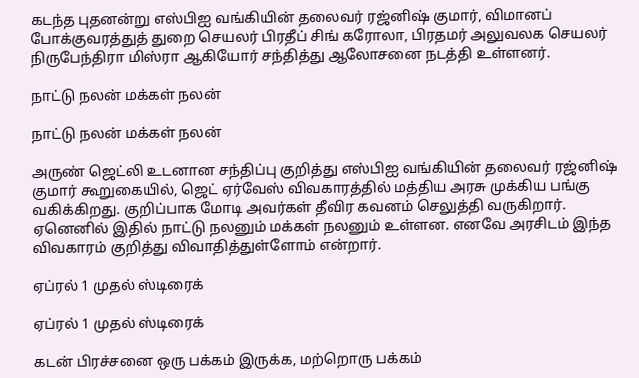கடந்த புதனன்று எஸ்பிஐ வங்கியின் தலைவர் ரஜ்னிஷ் குமார், விமானப் போக்குவரத்துத் துறை செயலர் பிரதீப் சிங் கரோலா, பிரதமர் அலுவலக செயலர் நிருபேந்திரா மிஸ்ரா ஆகியோர் சந்தித்து ஆலோசனை நடத்தி உள்ளனர்.

நாட்டு நலன் மக்கள் நலன்

நாட்டு நலன் மக்கள் நலன்

அருண் ஜெட்லி உடனான சந்திப்பு குறித்து எஸ்பிஐ வங்கியின் தலைவர் ரஜ்னிஷ் குமார் கூறுகையில், ஜெட் ஏர்வேஸ் விவகாரத்தில் மத்திய அரசு முக்கிய பங்கு வகிக்கிறது. குறிப்பாக மோடி அவர்கள் தீவிர கவனம் செலுத்தி வருகிறார். ஏனெனில் இதில் நாட்டு நலனும் மக்கள் நலனும் உள்ளன. எனவே அரசிடம் இந்த விவகாரம் குறித்து விவாதித்துள்ளோம் என்றார்.

ஏப்ரல் 1 முதல் ஸ்டிரைக்

ஏப்ரல் 1 முதல் ஸ்டிரைக்

கடன் பிரச்சனை ஒரு பக்கம் இருக்க, மற்றொரு பக்கம்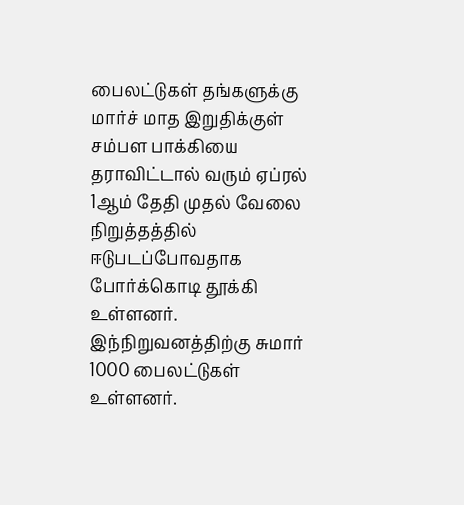பைலட்டுகள் தங்களுக்கு மார்ச் மாத இறுதிக்குள் சம்பள பாக்கியை தராவிட்டால் வரும் ஏப்ரல் 1ஆம் தேதி முதல் வேலை நிறுத்தத்தில் ஈடுபடப்போவதாக போர்க்கொடி தூக்கி உள்ளனர். இந்நிறுவனத்திற்கு சுமார் 1000 பைலட்டுகள் உள்ளனர்.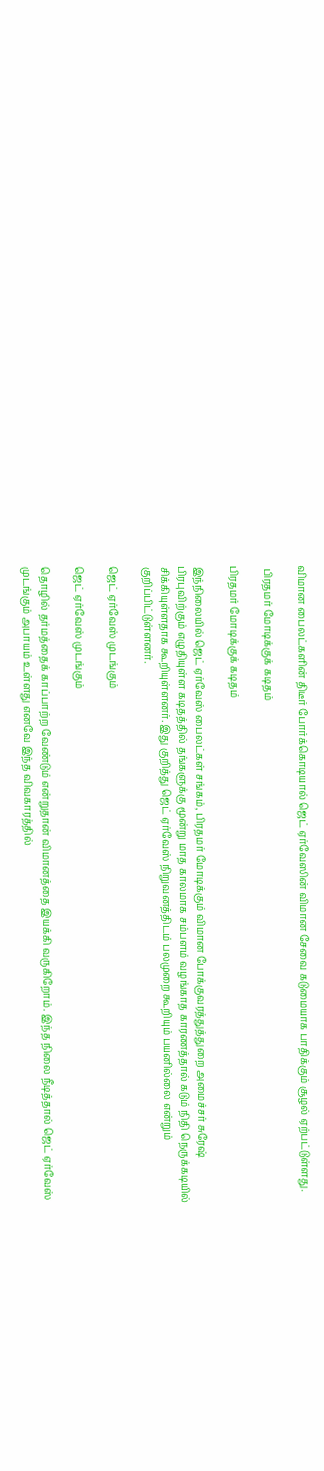விமான பைலட்களின் திடீர் போர்க்கொடியால் ஜெட் ஏர்வேஸின் விமான சேவை கடுமையாக பாதிக்கும் சூழல் ஏற்பட்டுள்ளது.

 பிரதமர் மோடிக்குக் கடிதம்

பிரதமர் மோடிக்குக் கடிதம்

இந்நிலையில் ஜெட் ஏர்வேஸ் பைலட்கள் சங்கம், பிரதமர் மோடிக்கும் விமான போக்குவரத்துத்துறை அமைச்சர் சுரேஷ் பிரபுவிற்கும் எழுதியுள்ள கடிதத்தில் தங்களுக்கு மூன்று மாத காலமாக சம்பளம் வழங்காத காரணத்தால் கடும் நிதி நெருக்கடியில் சிக்கியுள்ளதாக கூறியுள்ளனர். இது குறித்து ஜெட் ஏர்வேஸ் நிறுவனத்திடம் பலமுறை கூறியும் பயனில்லை என்றும் குறிப்பிட்டுள்ளனர்.

ஜெட் ஏர்வேஸ் முடங்கும்

ஜெட் ஏர்வேஸ் முடங்கும்

தொழில் தர்மத்தைக் காப்பாற்ற வேண்டும் என்றுதான் விமானத்தை இயக்கி வருகிறோம். இந்த நிலை நீடித்தால் ஜெட் ஏர்வேஸ் முடங்கும் அபாயம் உள்ளது எனவே இந்த விவகாரத்தில்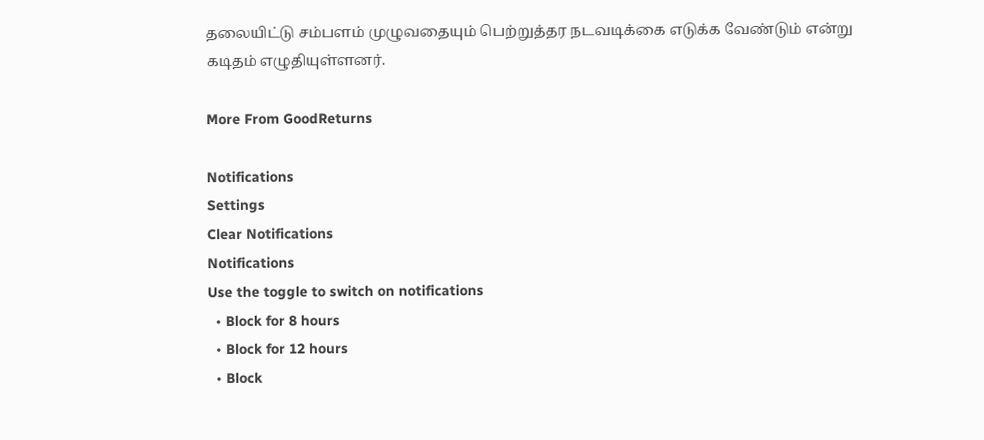தலையிட்டு சம்பளம் முழுவதையும் பெற்றுத்தர நடவடிக்கை எடுக்க வேண்டும் என்று கடிதம் எழுதியுள்ளனர்.

More From GoodReturns

Notifications
Settings
Clear Notifications
Notifications
Use the toggle to switch on notifications
  • Block for 8 hours
  • Block for 12 hours
  • Block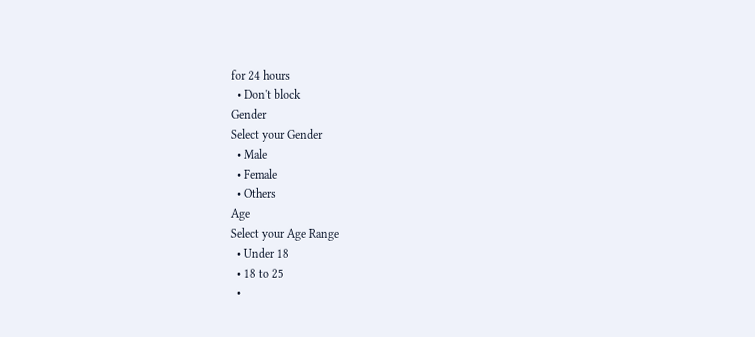for 24 hours
  • Don't block
Gender
Select your Gender
  • Male
  • Female
  • Others
Age
Select your Age Range
  • Under 18
  • 18 to 25
  •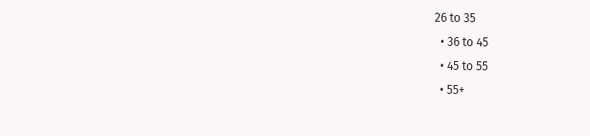26 to 35
  • 36 to 45
  • 45 to 55
  • 55+